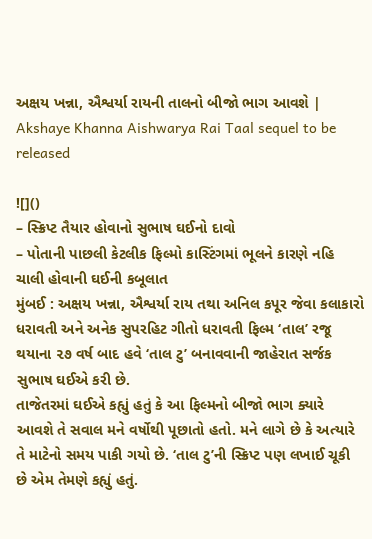અક્ષય ખન્ના, ઐશ્વર્યા રાયની તાલનો બીજો ભાગ આવશે | Akshaye Khanna Aishwarya Rai Taal sequel to be released

![]()
– સ્ક્રિપ્ટ તૈયાર હોવાનો સુભાષ ઘઈનો દાવો
– પોતાની પાછલી કેટલીક ફિલ્મો કાસ્ટિંગમાં ભૂલને કારણે નહિ ચાલી હોવાની ઘઈની કબૂલાત
મુંબઈ : અક્ષય ખન્ના, ઐશ્વર્યા રાય તથા અનિલ કપૂર જેવા કલાકારો ધરાવતી અને અનેક સુપરહિટ ગીતો ધરાવતી ફિલ્મ ‘તાલ’ રજૂ થયાના ૨૭ વર્ષ બાદ હવે ‘તાલ ટુ’ બનાવવાની જાહેરાત સર્જક સુભાષ ઘઈએ કરી છે.
તાજેતરમાં ઘઈએ કહ્યું હતું કે આ ફિલ્મનો બીજો ભાગ ક્યારે આવશે તે સવાલ મને વર્ષોથી પૂછાતો હતો. મને લાગે છે કે અત્યારે તે માટેનો સમય પાકી ગયો છે. ‘તાલ ટુ’ની સ્ક્રિપ્ટ પણ લખાઈ ચૂકી છે એમ તેમણે કહ્યું હતું.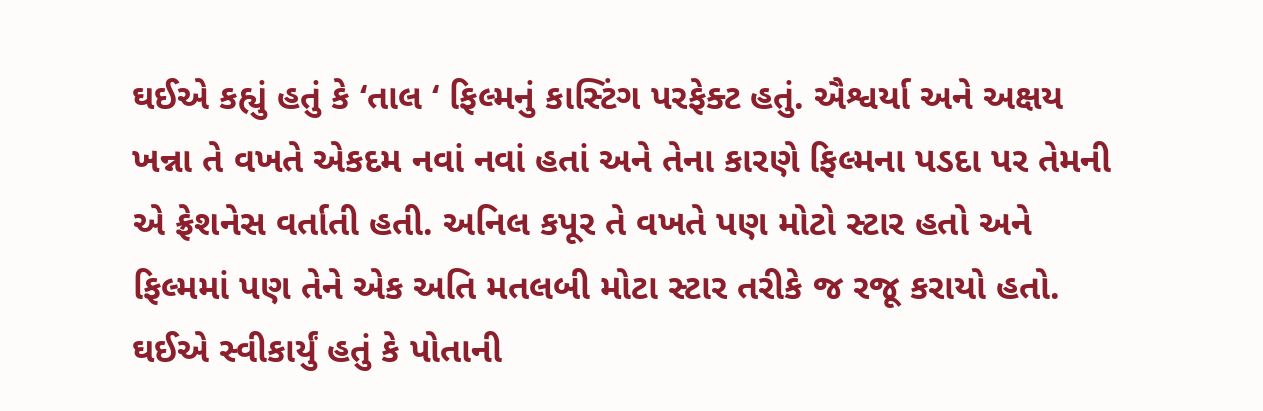ઘઈએ કહ્યું હતું કે ‘તાલ ‘ ફિલ્મનું કાસ્ટિંગ પરફેક્ટ હતું. ઐશ્વર્યા અને અક્ષય ખન્ના તે વખતે એકદમ નવાં નવાં હતાં અને તેના કારણે ફિલ્મના પડદા પર તેમની એ ફ્રેશનેસ વર્તાતી હતી. અનિલ કપૂર તે વખતે પણ મોટો સ્ટાર હતો અને ફિલ્મમાં પણ તેને એક અતિ મતલબી મોટા સ્ટાર તરીકે જ રજૂ કરાયો હતો. ઘઈએ સ્વીકાર્યું હતું કે પોતાની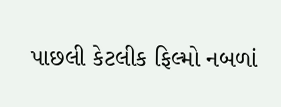પાછલી કેટલીક ફિલ્મો નબળાં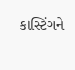કાસ્ટિંગને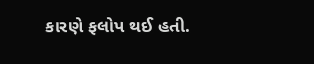કારણે ફલોપ થઈ હતી.